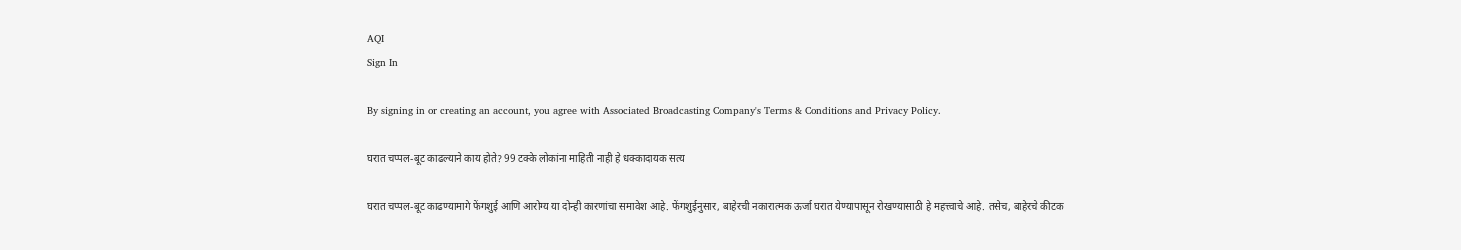AQI
Sign In

By signing in or creating an account, you agree with Associated Broadcasting Company's Terms & Conditions and Privacy Policy.

घरात चप्पल-बूट काढल्याने काय होते? 99 टक्के लोकांना माहिती नाही हे धक्कादायक सत्य

घरात चप्पल-बूट काढण्यामागे फेंगशुई आणि आरोग्य या दोन्ही कारणांचा समावेश आहे. फेंगशुईनुसार, बाहेरची नकारात्मक ऊर्जा घरात येण्यापासून रोखण्यासाठी हे महत्त्वाचे आहे. तसेच, बाहेरचे कीटक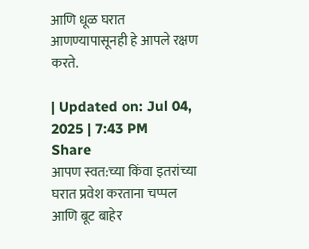आणि धूळ घरात आणण्यापासूनही हे आपले रक्षण करते.

| Updated on: Jul 04, 2025 | 7:43 PM
Share
आपण स्वत:च्या किंवा इतरांच्या घरात प्रवेश करताना चप्पल आणि बूट बाहेर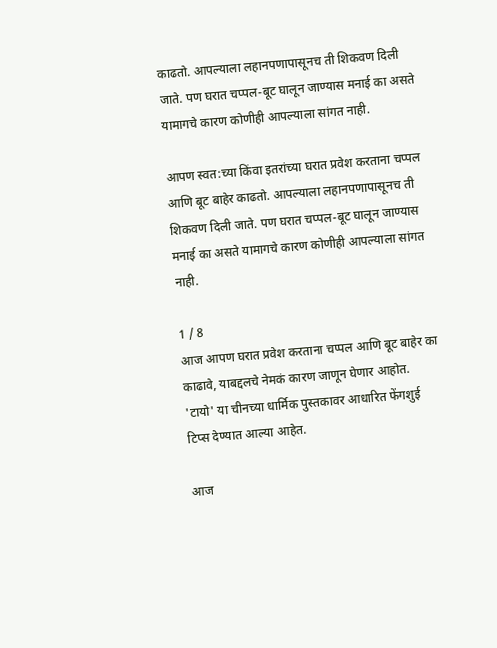काढतो. आपल्याला लहानपणापासूनच ती शिकवण दिली जाते. पण घरात चप्पल-बूट घालून जाण्यास मनाई का असते यामागचे कारण कोणीही आपल्याला सांगत नाही.

आपण स्वत:च्या किंवा इतरांच्या घरात प्रवेश करताना चप्पल आणि बूट बाहेर काढतो. आपल्याला लहानपणापासूनच ती शिकवण दिली जाते. पण घरात चप्पल-बूट घालून जाण्यास मनाई का असते यामागचे कारण कोणीही आपल्याला सांगत नाही.

1 / 8
आज आपण घरात प्रवेश करताना चप्पल आणि बूट बाहेर का काढावे, याबद्दलचे नेमकं कारण जाणून घेणार आहोत. 'टायो' या चीनच्या धार्मिक पुस्तकावर आधारित फेंगशुई टिप्स देण्यात आल्या आहेत.

आज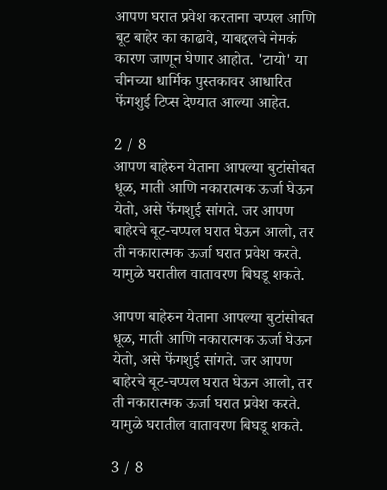आपण घरात प्रवेश करताना चप्पल आणि बूट बाहेर का काढावे, याबद्दलचे नेमकं कारण जाणून घेणार आहोत. 'टायो' या चीनच्या धार्मिक पुस्तकावर आधारित फेंगशुई टिप्स देण्यात आल्या आहेत.

2 / 8
आपण बाहेरुन येताना आपल्या बुटांसोबत धूळ, माती आणि नकारात्मक ऊर्जा घेऊन येतो, असे फेंगशुई सांगते. जर आपण बाहेरचे बूट-चप्पल घरात घेऊन आलो, तर ती नकारात्मक ऊर्जा घरात प्रवेश करते. यामुळे घरातील वातावरण बिघडू शकते.

आपण बाहेरुन येताना आपल्या बुटांसोबत धूळ, माती आणि नकारात्मक ऊर्जा घेऊन येतो, असे फेंगशुई सांगते. जर आपण बाहेरचे बूट-चप्पल घरात घेऊन आलो, तर ती नकारात्मक ऊर्जा घरात प्रवेश करते. यामुळे घरातील वातावरण बिघडू शकते.

3 / 8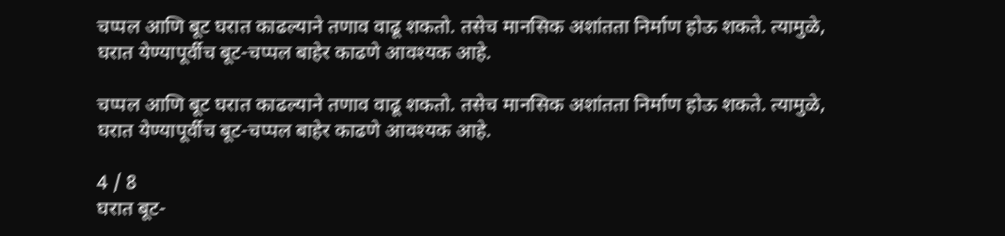चप्पल आणि बूट घरात काढल्याने तणाव वाढू शकतो. तसेच मानसिक अशांतता निर्माण होऊ शकते. त्यामुळे, घरात येण्यापूर्वीच बूट-चप्पल बाहेर काढणे आवश्यक आहे.

चप्पल आणि बूट घरात काढल्याने तणाव वाढू शकतो. तसेच मानसिक अशांतता निर्माण होऊ शकते. त्यामुळे, घरात येण्यापूर्वीच बूट-चप्पल बाहेर काढणे आवश्यक आहे.

4 / 8
घरात बूट-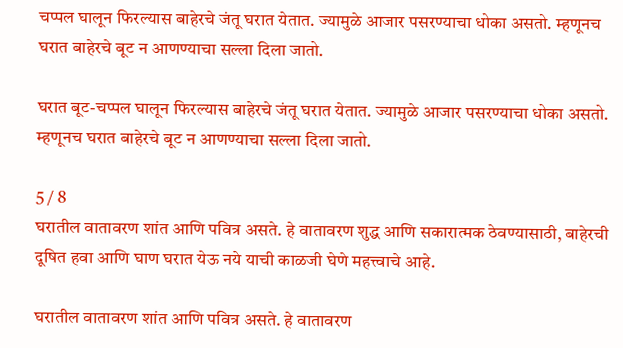चप्पल घालून फिरल्यास बाहेरचे जंतू घरात येतात. ज्यामुळे आजार पसरण्याचा धोका असतो. म्हणूनच घरात बाहेरचे बूट न आणण्याचा सल्ला दिला जातो.

घरात बूट-चप्पल घालून फिरल्यास बाहेरचे जंतू घरात येतात. ज्यामुळे आजार पसरण्याचा धोका असतो. म्हणूनच घरात बाहेरचे बूट न आणण्याचा सल्ला दिला जातो.

5 / 8
घरातील वातावरण शांत आणि पवित्र असते. हे वातावरण शुद्ध आणि सकारात्मक ठेवण्यासाठी, बाहेरची दूषित हवा आणि घाण घरात येऊ नये याची काळजी घेणे महत्त्वाचे आहे.

घरातील वातावरण शांत आणि पवित्र असते. हे वातावरण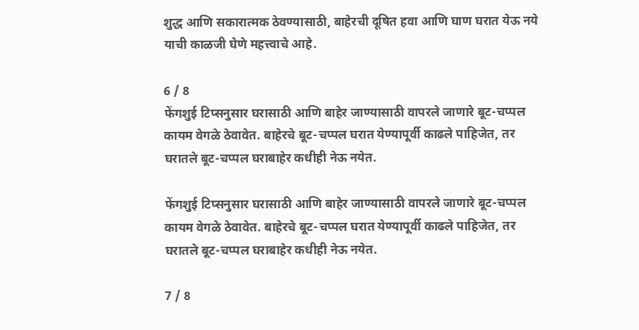शुद्ध आणि सकारात्मक ठेवण्यासाठी, बाहेरची दूषित हवा आणि घाण घरात येऊ नये याची काळजी घेणे महत्त्वाचे आहे.

6 / 8
फेंगशुई टिप्सनुसार घरासाठी आणि बाहेर जाण्यासाठी वापरले जाणारे बूट-चप्पल कायम वेगळे ठेवावेत. बाहेरचे बूट-चप्पल घरात येण्यापूर्वी काढले पाहिजेत, तर घरातले बूट-चप्पल घराबाहेर कधीही नेऊ नयेत.

फेंगशुई टिप्सनुसार घरासाठी आणि बाहेर जाण्यासाठी वापरले जाणारे बूट-चप्पल कायम वेगळे ठेवावेत. बाहेरचे बूट-चप्पल घरात येण्यापूर्वी काढले पाहिजेत, तर घरातले बूट-चप्पल घराबाहेर कधीही नेऊ नयेत.

7 / 8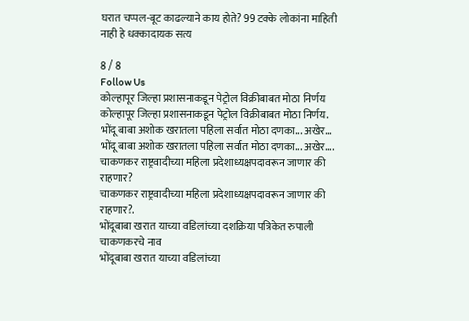घरात चप्पल-बूट काढल्याने काय होते? 99 टक्के लोकांना माहिती नाही हे धक्कादायक सत्य

8 / 8
Follow Us
कोल्हापूर जिल्हा प्रशासनाकडून पेट्रोल विक्रीबाबत मोठा निर्णय
कोल्हापूर जिल्हा प्रशासनाकडून पेट्रोल विक्रीबाबत मोठा निर्णय.
भोंदू बाबा अशोक खरातला पहिला सर्वात मोठा दणका... अखेर...
भोंदू बाबा अशोक खरातला पहिला सर्वात मोठा दणका... अखेर....
चाकणकर राष्ट्रवादीच्या महिला प्रदेशाध्यक्षपदावरून जाणार की राहणार?
चाकणकर राष्ट्रवादीच्या महिला प्रदेशाध्यक्षपदावरून जाणार की राहणार?.
भोंदूबाबा खरात याच्या वडिलांच्या दशक्रिया पत्रिकेत रुपाली चाकणकरचे नाव
भोंदूबाबा खरात याच्या वडिलांच्या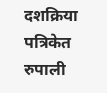दशक्रिया पत्रिकेत रुपाली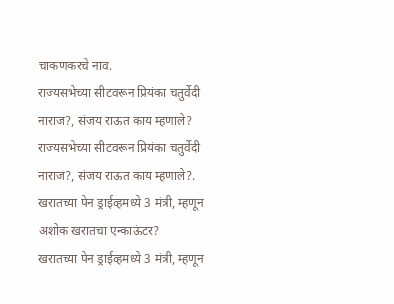चाकणकरचे नाव.
राज्यसभेच्या सीटवरून प्रियंका चतुर्वेदी नाराज?, संजय राऊत काय म्हणाले?
राज्यसभेच्या सीटवरून प्रियंका चतुर्वेदी नाराज?, संजय राऊत काय म्हणाले?.
खरातच्या पेन ड्राईव्हमध्ये 3 मंत्री, म्हणून अशोक खरातचा एन्काऊंटर?
खरातच्या पेन ड्राईव्हमध्ये 3 मंत्री, म्हणून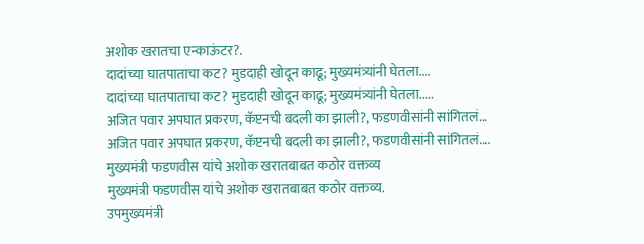अशोक खरातचा एन्काऊंटर?.
दादांच्या घातपाताचा कट? मुडदाही खोदून काढू; मुख्यमंत्र्यांनी घेतला....
दादांच्या घातपाताचा कट? मुडदाही खोदून काढू; मुख्यमंत्र्यांनी घेतला.....
अजित पवार अपघात प्रकरण, कॅप्टनची बदली का झाली?, फडणवीसांनी सांगितलं...
अजित पवार अपघात प्रकरण, कॅप्टनची बदली का झाली?, फडणवीसांनी सांगितलं....
मुख्यमंत्री फडणवीस यांचे अशोक खरातबाबत कठोर वक्तव्य
मुख्यमंत्री फडणवीस यांचे अशोक खरातबाबत कठोर वक्तव्य.
उपमुख्यमंत्री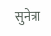सुनेत्रा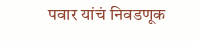पवार यांचं निवडणूक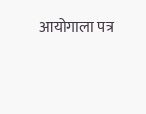आयोगाला पत्र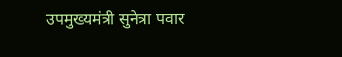उपमुख्यमंत्री सुनेत्रा पवार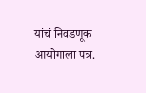यांचं निवडणूक आयोगाला पत्र.